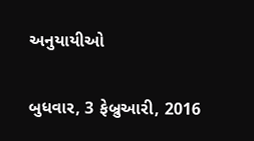અનુયાયીઓ

બુધવાર, 3 ફેબ્રુઆરી, 2016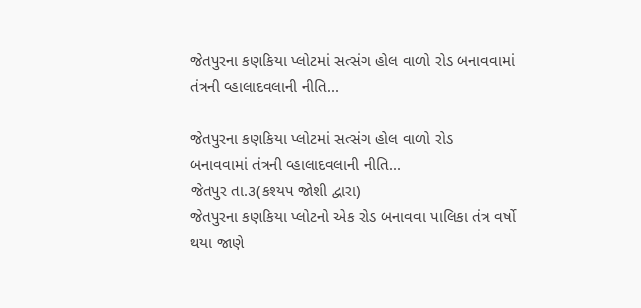જેતપુરના કણકિયા પ્લોટમાં સત્સંગ હોલ વાળો રોડ બનાવવામાં તંત્રની વ્હાલાદવલાની નીતિ...

જેતપુરના કણકિયા પ્લોટમાં સત્સંગ હોલ વાળો રોડ
બનાવવામાં તંત્રની વ્હાલાદવલાની નીતિ...
જેતપુર તા.૩(કશ્યપ જોશી દ્વારા)
જેતપુરના કણકિયા પ્લોટનો એક રોડ બનાવવા પાલિકા તંત્ર વર્ષો થયા જાણે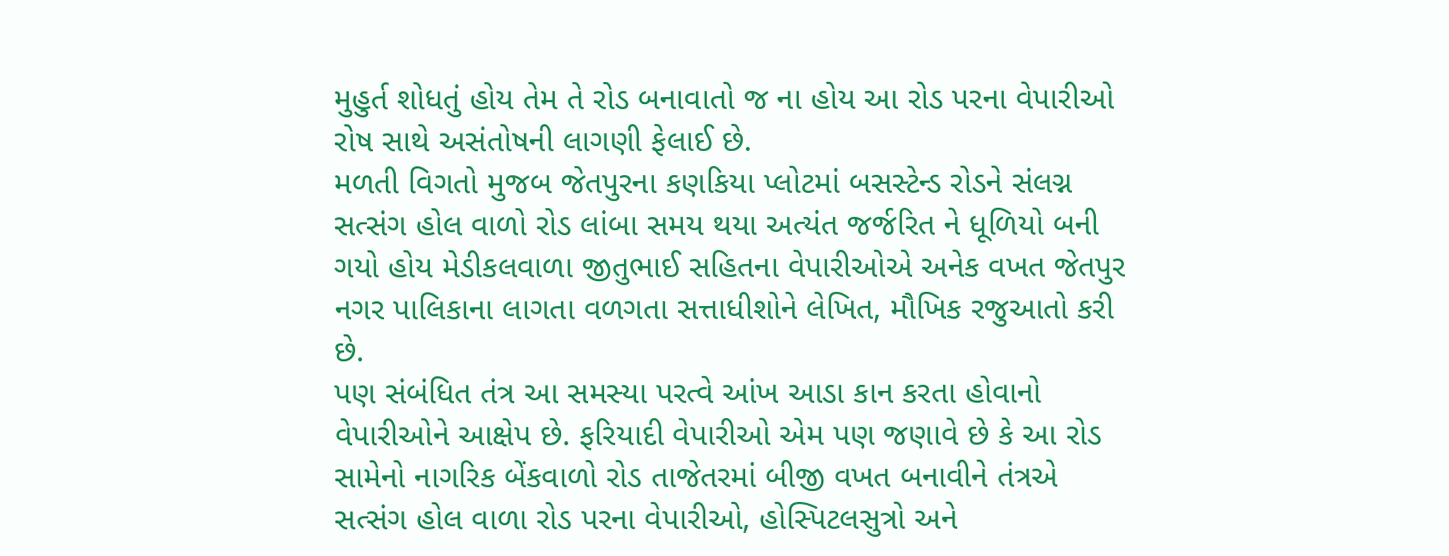મુહુર્ત શોધતું હોય તેમ તે રોડ બનાવાતો જ ના હોય આ રોડ પરના વેપારીઓ રોષ સાથે અસંતોષની લાગણી ફેલાઈ છે.
મળતી વિગતો મુજબ જેતપુરના કણકિયા પ્લોટમાં બસસ્ટેન્ડ રોડને સંલગ્ન સત્સંગ હોલ વાળો રોડ લાંબા સમય થયા અત્યંત જર્જરિત ને ધૂળિયો બની ગયો હોય મેડીકલવાળા જીતુભાઈ સહિતના વેપારીઓએ અનેક વખત જેતપુર નગર પાલિકાના લાગતા વળગતા સત્તાધીશોને લેખિત, મૌખિક રજુઆતો કરી છે.
પણ સંબંધિત તંત્ર આ સમસ્યા પરત્વે આંખ આડા કાન કરતા હોવાનો વેપારીઓને આક્ષેપ છે. ફરિયાદી વેપારીઓ એમ પણ જણાવે છે કે આ રોડ સામેનો નાગરિક બેંકવાળો રોડ તાજેતરમાં બીજી વખત બનાવીને તંત્રએ સત્સંગ હોલ વાળા રોડ પરના વેપારીઓ, હોસ્પિટલસુત્રો અને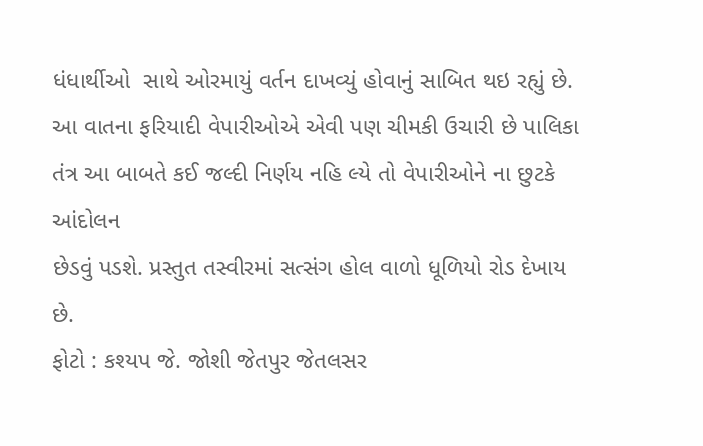ધંધાર્થીઓ  સાથે ઓરમાયું વર્તન દાખવ્યું હોવાનું સાબિત થઇ રહ્યું છે. આ વાતના ફરિયાદી વેપારીઓએ એવી પણ ચીમકી ઉચારી છે પાલિકા તંત્ર આ બાબતે કઈ જલ્દી નિર્ણય નહિ લ્યે તો વેપારીઓને ના છુટકે  આંદોલન
છેડવું પડશે. પ્રસ્તુત તસ્વીરમાં સત્સંગ હોલ વાળો ધૂળિયો રોડ દેખાય છે.
ફોટો : કશ્યપ જે. જોશી જેતપુર જેતલસર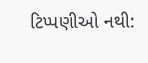ટિપ્પણીઓ નથી: